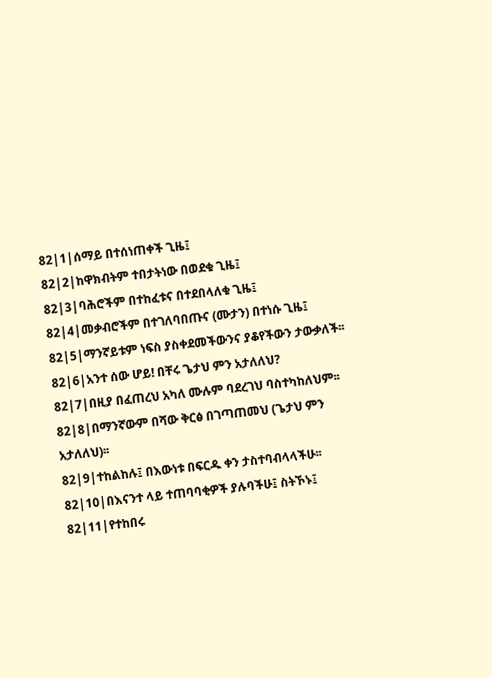82|1|ሰማይ በተሰነጠቀች ጊዜ፤
82|2|ከዋክብትም ተበታትነው በወደቁ ጊዜ፤
82|3|ባሕሮችም በተከፈቱና በተደበላለቁ ጊዜ፤
82|4|መቃብሮችም በተገለባበጡና (ሙታን) በተነሱ ጊዜ፤
82|5|ማንኛይቱም ነፍስ ያስቀደመችውንና ያቆየችውን ታውቃለች፡፡
82|6|አንተ ሰው ሆይ! በቸሩ ጌታህ ምን አታለለህ?
82|7|በዚያ በፈጠረህ አካለ ሙሉም ባደረገህ ባስተካከለህም፡፡
82|8|በማንኛውም በሻው ቅርፅ በገጣጠመህ (ጌታህ ምን አታለለህ)፡፡
82|9|ተከልከሉ፤ በእውነቱ በፍርዱ ቀን ታስተባብላላችሁ፡፡
82|10|በእናንተ ላይ ተጠባባቂዎች ያሉባችሁ፤ ስትኾኑ፤
82|11|የተከበሩ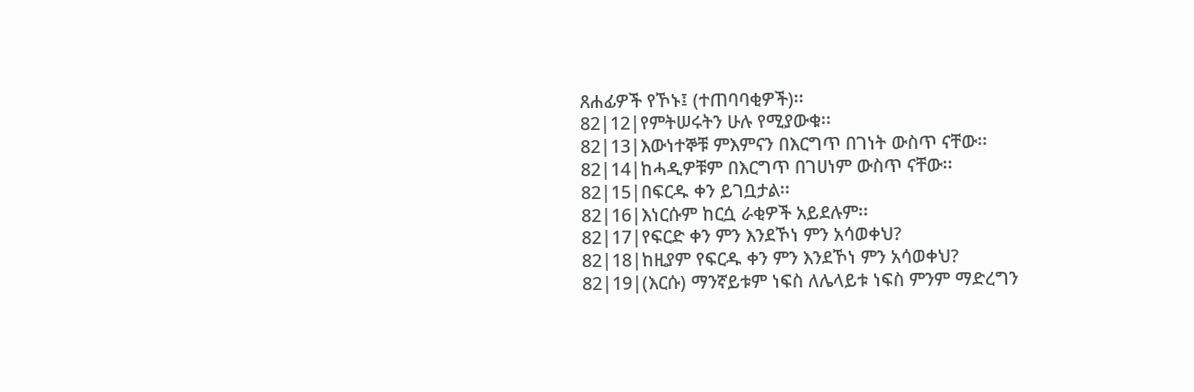ጸሐፊዎች የኾኑ፤ (ተጠባባቂዎች)፡፡
82|12|የምትሠሩትን ሁሉ የሚያውቁ፡፡
82|13|እውነተኞቹ ምእምናን በእርግጥ በገነት ውስጥ ናቸው፡፡
82|14|ከሓዲዎቹም በእርግጥ በገሀነም ውስጥ ናቸው፡፡
82|15|በፍርዱ ቀን ይገቧታል፡፡
82|16|እነርሱም ከርሷ ራቂዎች አይደሉም፡፡
82|17|የፍርድ ቀን ምን እንደኾነ ምን አሳወቀህ?
82|18|ከዚያም የፍርዱ ቀን ምን እንደኾነ ምን አሳወቀህ?
82|19|(እርሱ) ማንኛይቱም ነፍስ ለሌላይቱ ነፍስ ምንም ማድረግን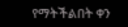የማትችልበት ቀን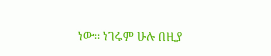ነው፡፡ ነገሩም ሁሉ በዚያ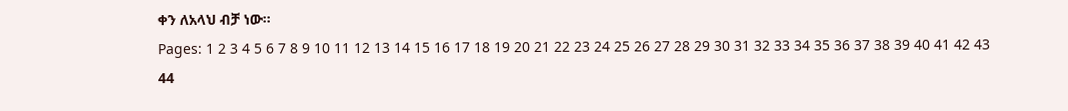ቀን ለአላህ ብቻ ነው፡፡
Pages: 1 2 3 4 5 6 7 8 9 10 11 12 13 14 15 16 17 18 19 20 21 22 23 24 25 26 27 28 29 30 31 32 33 34 35 36 37 38 39 40 41 42 43 44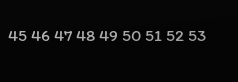45 46 47 48 49 50 51 52 53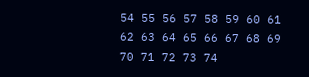54 55 56 57 58 59 60 61 62 63 64 65 66 67 68 69 70 71 72 73 74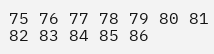75 76 77 78 79 80 81 82 83 84 85 86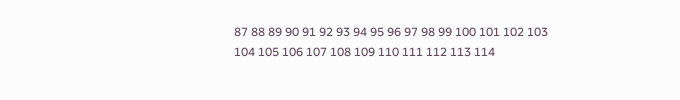87 88 89 90 91 92 93 94 95 96 97 98 99 100 101 102 103 104 105 106 107 108 109 110 111 112 113 114